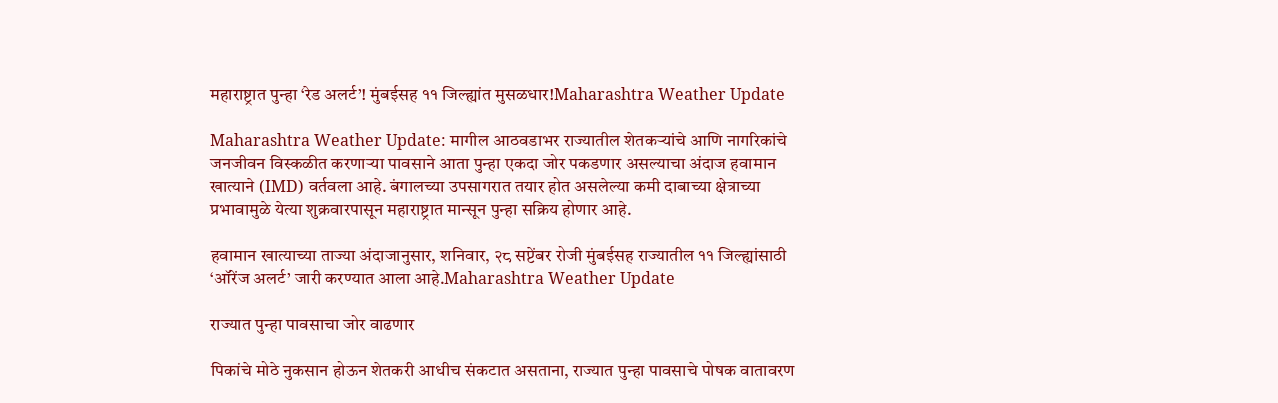महाराष्ट्रात पुन्हा ‘रेड अलर्ट’! मुंबईसह ११ जिल्ह्यांत मुसळधार!Maharashtra Weather Update

Maharashtra Weather Update: मागील आठवडाभर राज्यातील शेतकऱ्यांचे आणि नागरिकांचे जनजीवन विस्कळीत करणाऱ्या पावसाने आता पुन्हा एकदा जोर पकडणार असल्याचा अंदाज हवामान खात्याने (IMD) वर्तवला आहे. बंगालच्या उपसागरात तयार होत असलेल्या कमी दाबाच्या क्षेत्राच्या प्रभावामुळे येत्या शुक्रवारपासून महाराष्ट्रात मान्सून पुन्हा सक्रिय होणार आहे.

हवामान खात्याच्या ताज्या अंदाजानुसार, शनिवार, २८ सप्टेंबर रोजी मुंबईसह राज्यातील ११ जिल्ह्यांसाठी ‘ऑरेंज अलर्ट’ जारी करण्यात आला आहे.Maharashtra Weather Update

राज्यात पुन्हा पावसाचा जोर वाढणार

पिकांचे मोठे नुकसान होऊन शेतकरी आधीच संकटात असताना, राज्यात पुन्हा पावसाचे पोषक वातावरण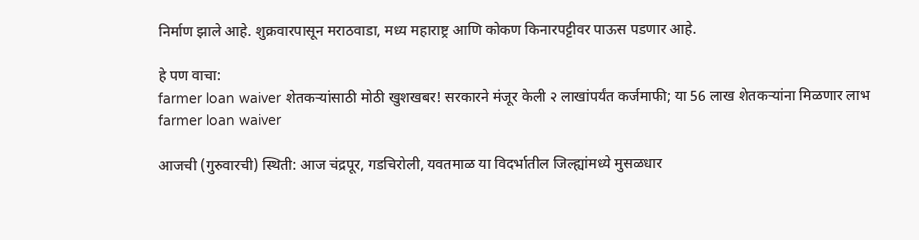निर्माण झाले आहे. शुक्रवारपासून मराठवाडा, मध्य महाराष्ट्र आणि कोकण किनारपट्टीवर पाऊस पडणार आहे.

हे पण वाचा:
farmer loan waiver शेतकऱ्यांसाठी मोठी खुशखबर! सरकारने मंजूर केली २ लाखांपर्यंत कर्जमाफी; या 56 लाख शेतकऱ्यांना मिळणार लाभ farmer loan waiver

आजची (गुरुवारची) स्थिती: आज चंद्रपूर, गडचिरोली, यवतमाळ या विदर्भातील जिल्ह्यांमध्ये मुसळधार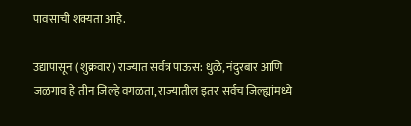पावसाची शक्यता आहे.

उद्यापासून (शुक्रवार) राज्यात सर्वत्र पाऊस: धुळे, नंदुरबार आणि जळगाव हे तीन जिल्हे वगळता, राज्यातील इतर सर्वच जिल्ह्यांमध्ये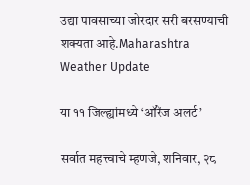उद्या पावसाच्या जोरदार सरी बरसण्याची शक्यता आहे.Maharashtra Weather Update

या ११ जिल्ह्यांमध्ये ‘ऑरेंज अलर्ट’

सर्वात महत्त्वाचे म्हणजे, शनिवार, २८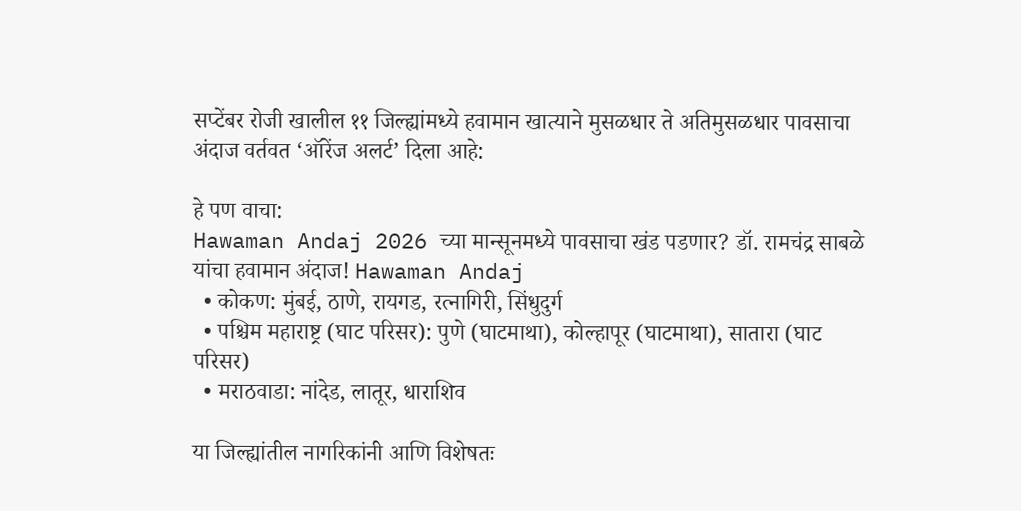सप्टेंबर रोजी खालील ११ जिल्ह्यांमध्ये हवामान खात्याने मुसळधार ते अतिमुसळधार पावसाचा अंदाज वर्तवत ‘ऑरेंज अलर्ट’ दिला आहे:

हे पण वाचा:
Hawaman Andaj 2026 च्या मान्सूनमध्ये पावसाचा खंड पडणार? डॉ. रामचंद्र साबळे यांचा हवामान अंदाज! Hawaman Andaj
  • कोकण: मुंबई, ठाणे, रायगड, रत्नागिरी, सिंधुदुर्ग
  • पश्चिम महाराष्ट्र (घाट परिसर): पुणे (घाटमाथा), कोल्हापूर (घाटमाथा), सातारा (घाट परिसर)
  • मराठवाडा: नांदेड, लातूर, धाराशिव

या जिल्ह्यांतील नागरिकांनी आणि विशेषतः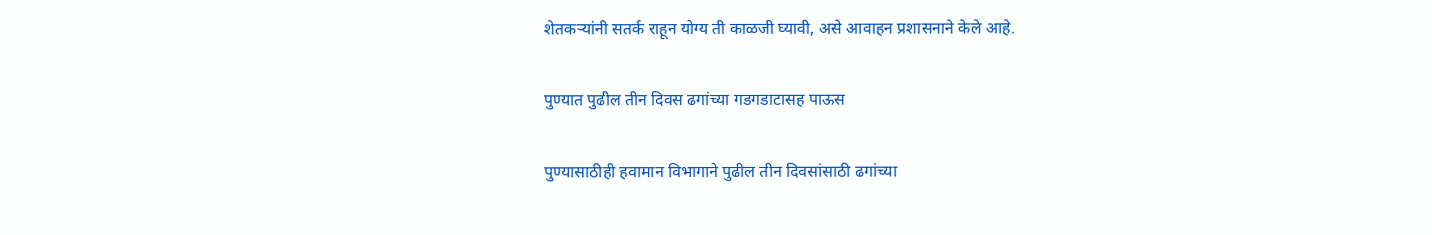शेतकऱ्यांनी सतर्क राहून योग्य ती काळजी घ्यावी, असे आवाहन प्रशासनाने केले आहे.

पुण्यात पुढील तीन दिवस ढगांच्या गडगडाटासह पाऊस

पुण्यासाठीही हवामान विभागाने पुढील तीन दिवसांसाठी ढगांच्या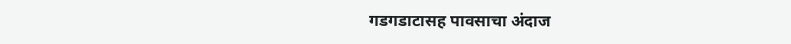गडगडाटासह पावसाचा अंदाज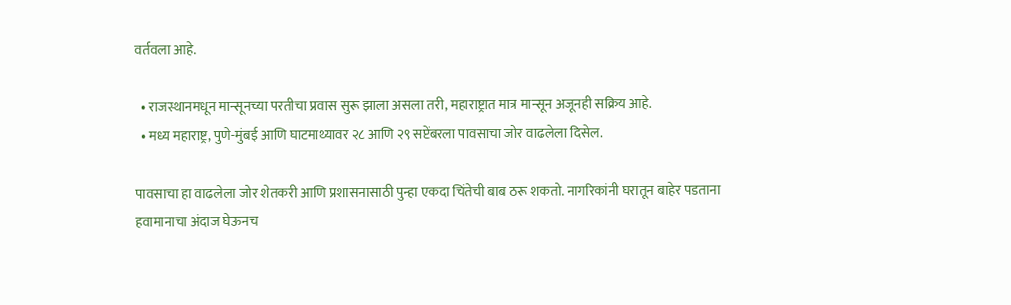वर्तवला आहे.

  • राजस्थानमधून मान्सूनच्या परतीचा प्रवास सुरू झाला असला तरी, महाराष्ट्रात मात्र मान्सून अजूनही सक्रिय आहे.
  • मध्य महाराष्ट्र, पुणे-मुंबई आणि घाटमाथ्यावर २८ आणि २९ सप्टेंबरला पावसाचा जोर वाढलेला दिसेल.

पावसाचा हा वाढलेला जोर शेतकरी आणि प्रशासनासाठी पुन्हा एकदा चिंतेची बाब ठरू शकतो. नागरिकांनी घरातून बाहेर पडताना हवामानाचा अंदाज घेऊनच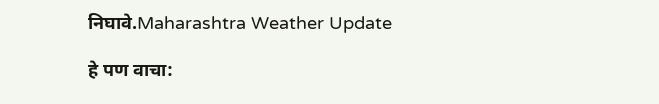निघावे.Maharashtra Weather Update

हे पण वाचा: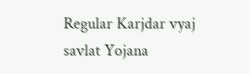Regular Karjdar vyaj savlat Yojana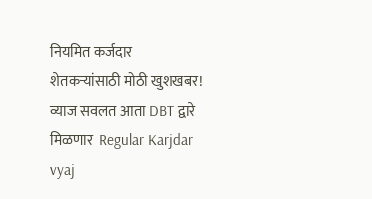नियमित कर्जदार शेतकऱ्यांसाठी मोठी खुशखबर! व्याज सवलत आता DBT द्वारे मिळणार  Regular Karjdar vyaj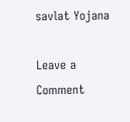savlat Yojana

Leave a Comment